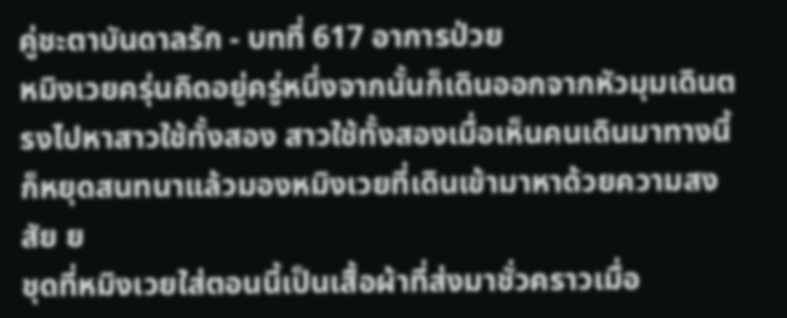คู่ชะตาบันดาลรัก - บทที่ 617 อาการป่วย
หมิงเวยครุ่นคิดอยู่ครู่หนึ่งจากนั้นก็เดินออกจากหัวมุมเดินตรงไปหาสาวใช้ทั้งสอง สาวใช้ทั้งสองเมื่อเห็นคนเดินมาทางนี้ก็หยุดสนทนาแล้วมองหมิงเวยที่เดินเข้ามาหาด้วยความสงสัย ย
ชุดที่หมิงเวยใส่ตอนนี้เป็นเสื้อผ้าที่ส่งมาชั่วคราวเมื่อ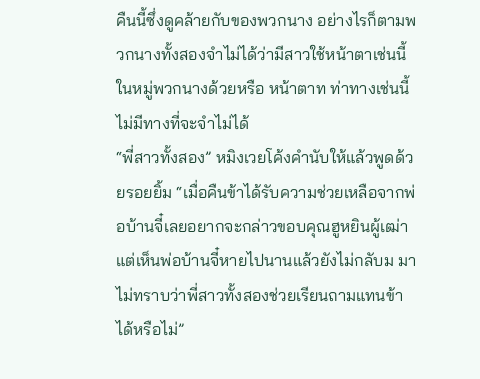คืนนี้ซึ่งดูคล้ายกับของพวกนาง อย่างไรก็ตามพวกนางทั้งสองจำไม่ได้ว่ามีสาวใช้หน้าตาเช่นนี้ในหมู่พวกนางด้วยหรือ หน้าตาท ท่าทางเช่นนี้ไม่มีทางที่จะจำไม่ได้
“พี่สาวทั้งสอง” หมิงเวยโค้งคำนับให้แล้วพูดด้วยรอยยิ้ม “เมื่อคืนข้าได้รับความช่วยเหลือจากพ่อบ้านจี๋เลยอยากจะกล่าวขอบคุณฮูหยินผู้เฒ่า แต่เห็นพ่อบ้านจี๋หายไปนานแล้วยังไม่กลับม มา ไม่ทราบว่าพี่สาวทั้งสองช่วยเรียนถามแทนข้าได้หรือไม่”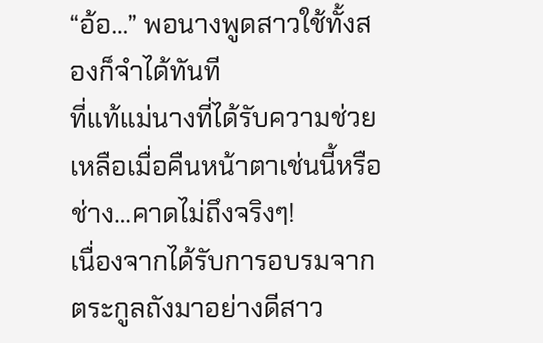“อ้อ…” พอนางพูดสาวใช้ทั้งสองก็จำได้ทันที
ที่แท้แม่นางที่ได้รับความช่วยเหลือเมื่อคืนหน้าตาเช่นนี้หรือ ช่าง…คาดไม่ถึงจริงๆ!
เนื่องจากได้รับการอบรมจากตระกูลถังมาอย่างดีสาว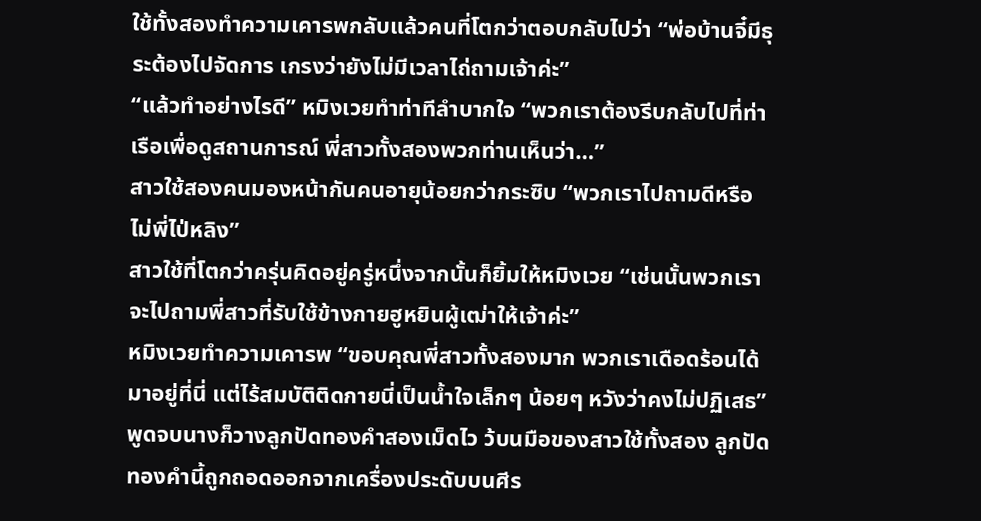ใช้ทั้งสองทำความเคารพกลับแล้วคนที่โตกว่าตอบกลับไปว่า “พ่อบ้านจี๋มีธุระต้องไปจัดการ เกรงว่ายังไม่มีเวลาไถ่ถามเจ้าค่ะ”
“แล้วทำอย่างไรดี” หมิงเวยทำท่าทีลำบากใจ “พวกเราต้องรีบกลับไปที่ท่าเรือเพื่อดูสถานการณ์ พี่สาวทั้งสองพวกท่านเห็นว่า…”
สาวใช้สองคนมองหน้ากันคนอายุน้อยกว่ากระซิบ “พวกเราไปถามดีหรือไม่พี่ไป่หลิง”
สาวใช้ที่โตกว่าครุ่นคิดอยู่ครู่หนึ่งจากนั้นก็ยิ้มให้หมิงเวย “เช่นนั้นพวกเราจะไปถามพี่สาวที่รับใช้ข้างกายฮูหยินผู้เฒ่าให้เจ้าค่ะ”
หมิงเวยทำความเคารพ “ขอบคุณพี่สาวทั้งสองมาก พวกเราเดือดร้อนได้มาอยู่ที่นี่ แต่ไร้สมบัติติดกายนี่เป็นน้ำใจเล็กๆ น้อยๆ หวังว่าคงไม่ปฏิเสธ” พูดจบนางก็วางลูกปัดทองคำสองเม็ดไว ว้บนมือของสาวใช้ทั้งสอง ลูกปัดทองคำนี้ถูกถอดออกจากเครื่องประดับบนศีร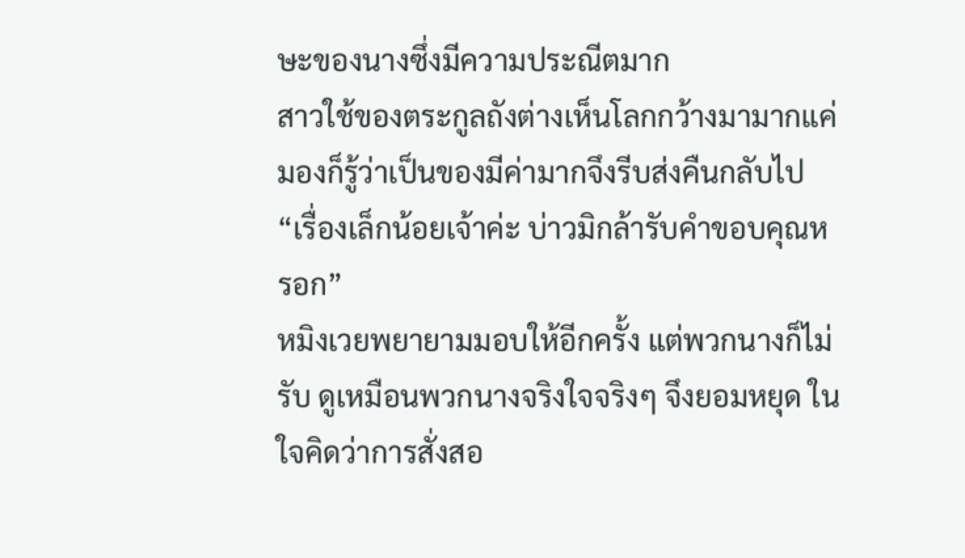ษะของนางซึ่งมีความประณีตมาก
สาวใช้ของตระกูลถังต่างเห็นโลกกว้างมามากแค่มองก็รู้ว่าเป็นของมีค่ามากจึงรีบส่งคืนกลับไป
“เรื่องเล็กน้อยเจ้าค่ะ บ่าวมิกล้ารับคำขอบคุณหรอก”
หมิงเวยพยายามมอบให้อีกครั้ง แต่พวกนางก็ไม่รับ ดูเหมือนพวกนางจริงใจจริงๆ จึงยอมหยุด ในใจคิดว่าการสั่งสอ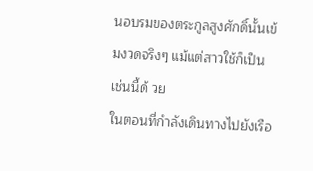นอบรมของตระกูลสูงศักดิ์นั้นเข้มงวดจริงๆ แม้แต่สาวใช้ก็เป็นเช่นนี้ด้ วย
ในตอนที่กำลังเดินทางไปยังเรือ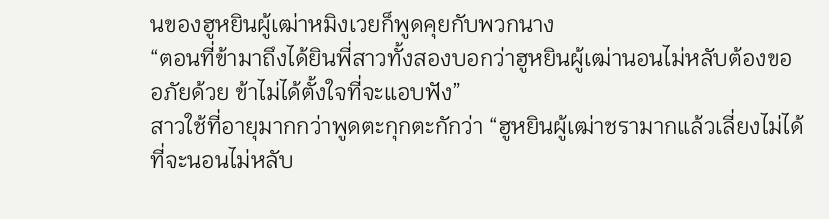นของฮูหยินผู้เฒ่าหมิงเวยก็พูดคุยกับพวกนาง
“ตอนที่ข้ามาถึงได้ยินพี่สาวทั้งสองบอกว่าฮูหยินผู้เฒ่านอนไม่หลับต้องขออภัยด้วย ข้าไม่ได้ตั้งใจที่จะแอบฟัง”
สาวใช้ที่อายุมากกว่าพูดตะกุกตะกักว่า “ฮูหยินผู้เฒ่าชรามากแล้วเลี่ยงไม่ได้ที่จะนอนไม่หลับ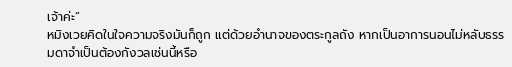เจ้าค่ะ”
หมิงเวยคิดในใจความจริงมันก็ถูก แต่ด้วยอำนาจของตระกูลถัง หากเป็นอาการนอนไม่หลับธรรมดาจำเป็นต้องกังวลเช่นนี้หรือ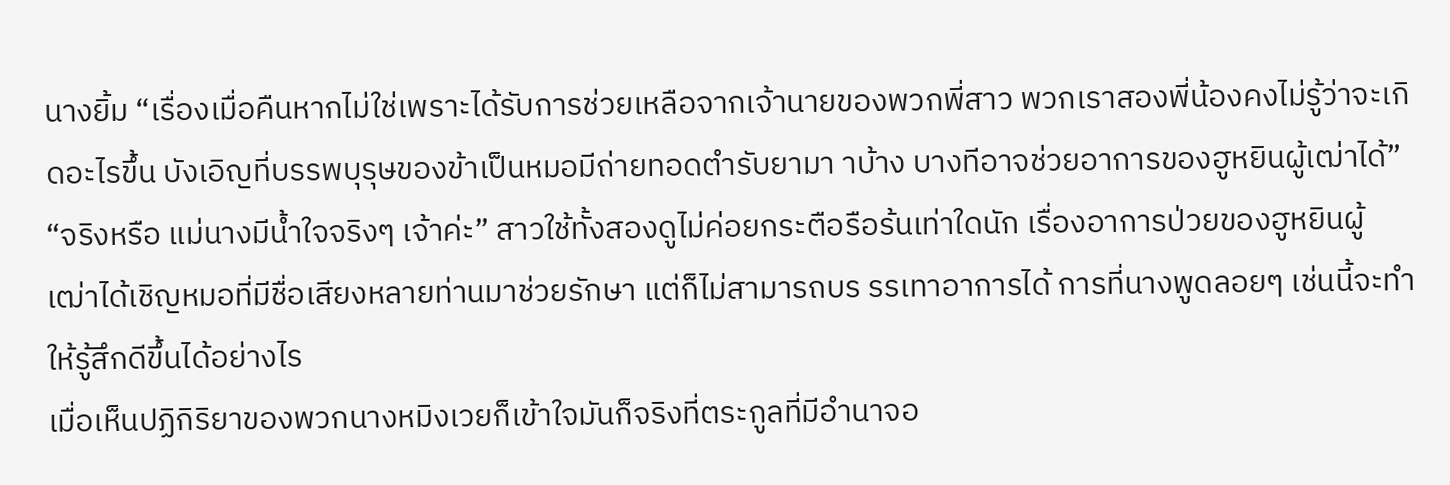นางยิ้ม “เรื่องเมื่อคืนหากไม่ใช่เพราะได้รับการช่วยเหลือจากเจ้านายของพวกพี่สาว พวกเราสองพี่น้องคงไม่รู้ว่าจะเกิดอะไรขึ้น บังเอิญที่บรรพบุรุษของข้าเป็นหมอมีถ่ายทอดตำรับยามา าบ้าง บางทีอาจช่วยอาการของฮูหยินผู้เฒ่าได้”
“จริงหรือ แม่นางมีน้ำใจจริงๆ เจ้าค่ะ” สาวใช้ทั้งสองดูไม่ค่อยกระตือรือร้นเท่าใดนัก เรื่องอาการป่วยของฮูหยินผู้เฒ่าได้เชิญหมอที่มีชื่อเสียงหลายท่านมาช่วยรักษา แต่ก็ไม่สามารถบร รรเทาอาการได้ การที่นางพูดลอยๆ เช่นนี้จะทำให้รู้สึกดีขึ้นได้อย่างไร
เมื่อเห็นปฏิกิริยาของพวกนางหมิงเวยก็เข้าใจมันก็จริงที่ตระกูลที่มีอำนาจอ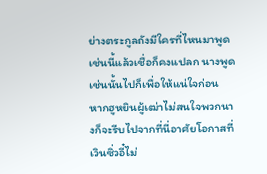ย่างตระกูลถังมีใครที่ไหนมาพูดเช่นนี้แล้วเชื่อก็คงแปลก นางพูดเช่นนั้นไปก็เพื่อให้แน่ใจก่อน
หากฮูหยินผู้เฒ่าไม่สนใจพวกนางก็จะรีบไปจากที่นี่อาศัยโอกาสที่เวินซิ่วอี๋ไม่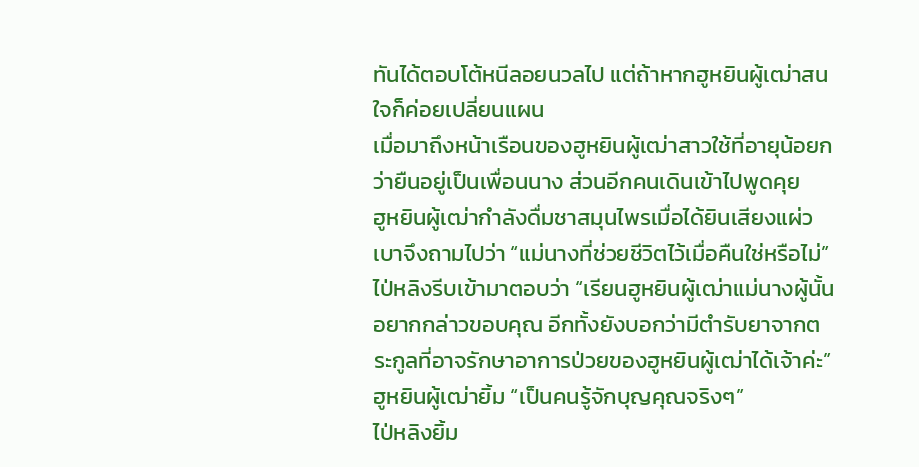ทันได้ตอบโต้หนีลอยนวลไป แต่ถ้าหากฮูหยินผู้เฒ่าสนใจก็ค่อยเปลี่ยนแผน
เมื่อมาถึงหน้าเรือนของฮูหยินผู้เฒ่าสาวใช้ที่อายุน้อยกว่ายืนอยู่เป็นเพื่อนนาง ส่วนอีกคนเดินเข้าไปพูดคุย
ฮูหยินผู้เฒ่ากำลังดื่มชาสมุนไพรเมื่อได้ยินเสียงแผ่วเบาจึงถามไปว่า “แม่นางที่ช่วยชีวิตไว้เมื่อคืนใช่หรือไม่”
ไป่หลิงรีบเข้ามาตอบว่า “เรียนฮูหยินผู้เฒ่าแม่นางผู้นั้นอยากกล่าวขอบคุณ อีกทั้งยังบอกว่ามีตำรับยาจากตระกูลที่อาจรักษาอาการป่วยของฮูหยินผู้เฒ่าได้เจ้าค่ะ”
ฮูหยินผู้เฒ่ายิ้ม “เป็นคนรู้จักบุญคุณจริงๆ”
ไป่หลิงยิ้ม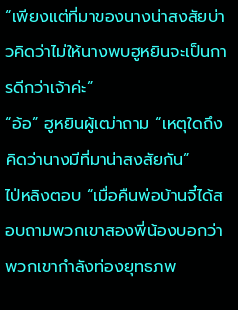“เพียงแต่ที่มาของนางน่าสงสัยบ่าวคิดว่าไม่ให้นางพบฮูหยินจะเป็นการดีกว่าเจ้าค่ะ”
“อ้อ” ฮูหยินผู้เฒ่าถาม “เหตุใดถึงคิดว่านางมีที่มาน่าสงสัยกัน”
ไป่หลิงตอบ “เมื่อคืนพ่อบ้านจี๋ได้สอบถามพวกเขาสองพี่น้องบอกว่าพวกเขากำลังท่องยุทธภพ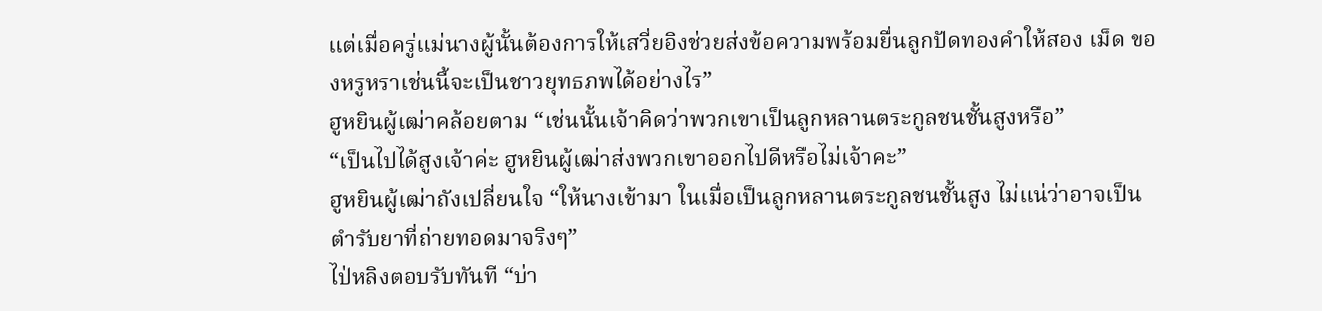แต่เมื่อครู่แม่นางผู้นั้นต้องการให้เสวี่ยอิงช่วยส่งข้อความพร้อมยื่นลูกปัดทองคำให้สอง เม็ด ของหรูหราเช่นนี้จะเป็นชาวยุทธภพได้อย่างไร”
ฮูหยินผู้เฒ่าคล้อยตาม “เช่นนั้นเจ้าคิดว่าพวกเขาเป็นลูกหลานตระกูลชนชั้นสูงหรือ”
“เป็นไปได้สูงเจ้าค่ะ ฮูหยินผู้เฒ่าส่งพวกเขาออกไปดีหรือไม่เจ้าคะ”
ฮูหยินผู้เฒ่าถังเปลี่ยนใจ “ให้นางเข้ามา ในเมื่อเป็นลูกหลานตระกูลชนชั้นสูง ไม่แน่ว่าอาจเป็นตำรับยาที่ถ่ายทอดมาจริงๆ”
ไป่หลิงตอบรับทันที “บ่า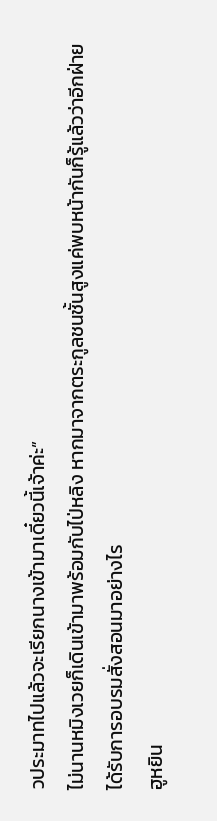วประมาทไปแล้วจะเรียกนางเข้ามาเดี๋ยวนี้เจ้าค่ะ”
ไม่นานหมิงเวยก็เดินเข้ามาพร้อมกับไป่หลิง หากมาจากตระกูลชนชั้นสูงแค่พบหน้ากันก็รู้แล้วว่าอีกฝ่ายได้รับการอบรมสั่งสอนมาอย่างไร
ฮูหยิน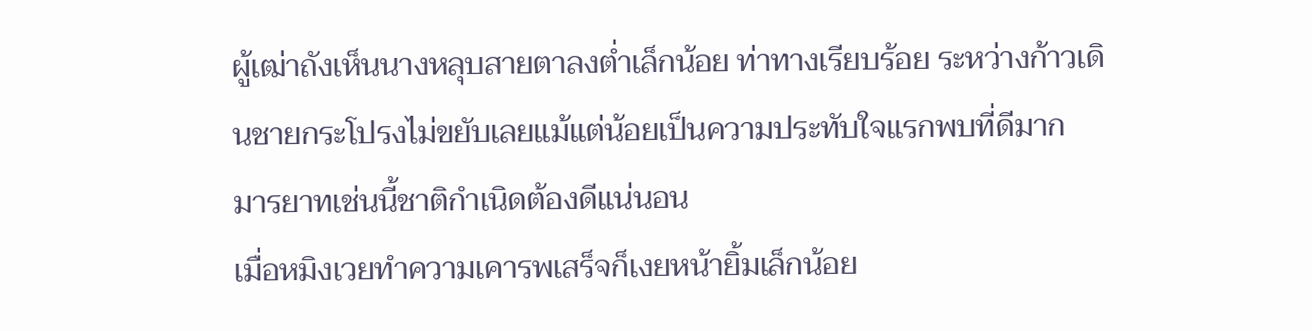ผู้เฒ่าถังเห็นนางหลุบสายตาลงต่ำเล็กน้อย ท่าทางเรียบร้อย ระหว่างก้าวเดินชายกระโปรงไม่ขยับเลยแม้แต่น้อยเป็นความประทับใจแรกพบที่ดีมาก
มารยาทเช่นนี้ชาติกำเนิดต้องดีแน่นอน
เมื่อหมิงเวยทำความเคารพเสร็จก็เงยหน้ายิ้มเล็กน้อย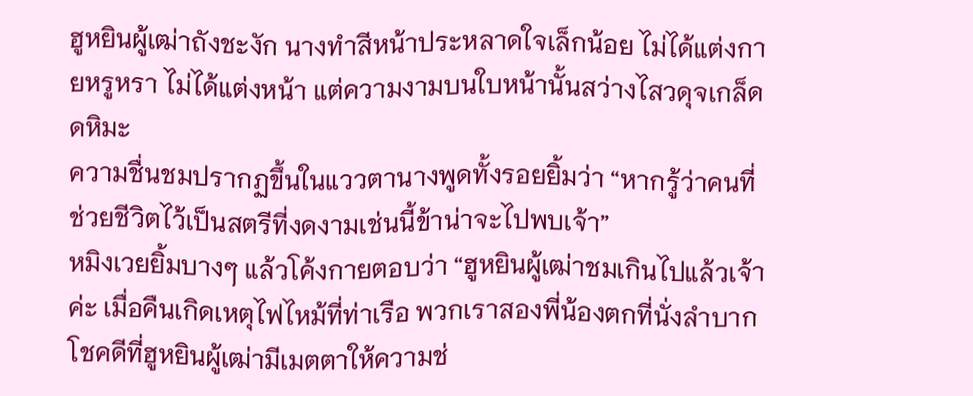ฮูหยินผู้เฒ่าถังชะงัก นางทำสีหน้าประหลาดใจเล็กน้อย ไม่ได้แต่งกายหรูหรา ไม่ได้แต่งหน้า แต่ความงามบนใบหน้านั้นสว่างไสวดุจเกล็ด ดหิมะ
ความชื่นชมปรากฏขึ้นในแววตานางพูดทั้งรอยยิ้มว่า “หากรู้ว่าคนที่ช่วยชีวิตไว้เป็นสตรีที่งดงามเช่นนี้ข้าน่าจะไปพบเจ้า”
หมิงเวยยิ้มบางๆ แล้วโค้งกายตอบว่า “ฮูหยินผู้เฒ่าชมเกินไปแล้วเจ้าค่ะ เมื่อคืนเกิดเหตุไฟไหม้ที่ท่าเรือ พวกเราสองพี่น้องตกที่นั่งลำบากโชคดีที่ฮูหยินผู้เฒ่ามีเมตตาให้ความช่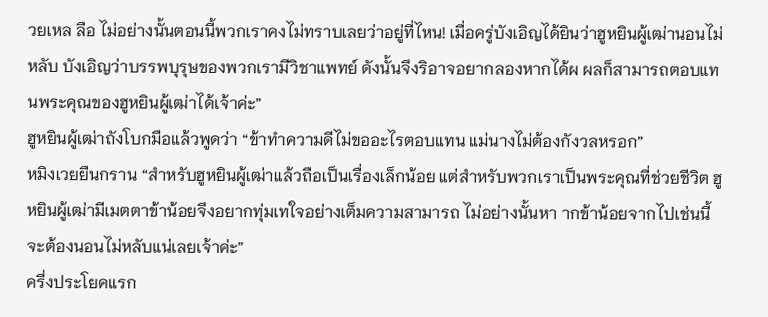วยเหล ลือ ไม่อย่างนั้นตอนนี้พวกเราคงไม่ทราบเลยว่าอยู่ที่ไหน! เมื่อครู่บังเอิญได้ยินว่าฮูหยินผู้เฒ่านอนไม่หลับ บังเอิญว่าบรรพบุรุษของพวกเรามีวิชาแพทย์ ดังนั้นจึงริอาจอยากลองหากได้ผ ผลก็สามารถตอบแทนพระคุณของฮูหยินผู้เฒ่าได้เจ้าค่ะ”
ฮูหยินผู้เฒ่าถังโบกมือแล้วพูดว่า “ข้าทำความดีไม่ขออะไรตอบแทน แม่นางไม่ต้องกังวลหรอก”
หมิงเวยยืนกราน “สำหรับฮูหยินผู้เฒ่าแล้วถือเป็นเรื่องเล็กน้อย แต่สำหรับพวกเราเป็นพระคุณที่ช่วยชีวิต ฮูหยินผู้เฒ่ามีเมตตาข้าน้อยจึงอยากทุ่มเทใจอย่างเต็มความสามารถ ไม่อย่างนั้นหา ากข้าน้อยจากไปเช่นนี้จะต้องนอนไม่หลับแน่เลยเจ้าค่ะ”
ครึ่งประโยคแรก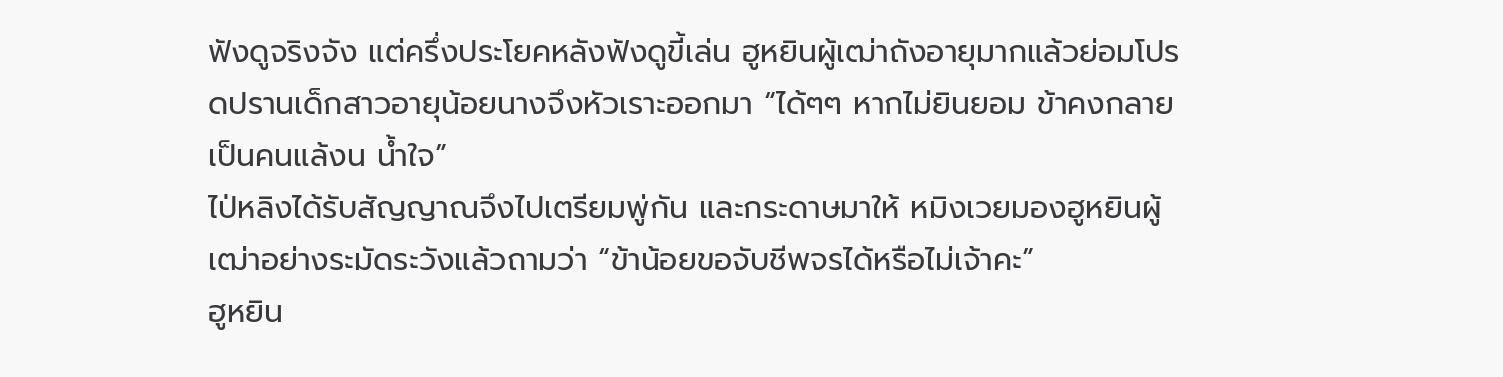ฟังดูจริงจัง แต่ครึ่งประโยคหลังฟังดูขี้เล่น ฮูหยินผู้เฒ่าถังอายุมากแล้วย่อมโปรดปรานเด็กสาวอายุน้อยนางจึงหัวเราะออกมา “ได้ๆๆ หากไม่ยินยอม ข้าคงกลายเป็นคนแล้งน น้ำใจ”
ไป่หลิงได้รับสัญญาณจึงไปเตรียมพู่กัน และกระดาษมาให้ หมิงเวยมองฮูหยินผู้เฒ่าอย่างระมัดระวังแล้วถามว่า “ข้าน้อยขอจับชีพจรได้หรือไม่เจ้าคะ”
ฮูหยิน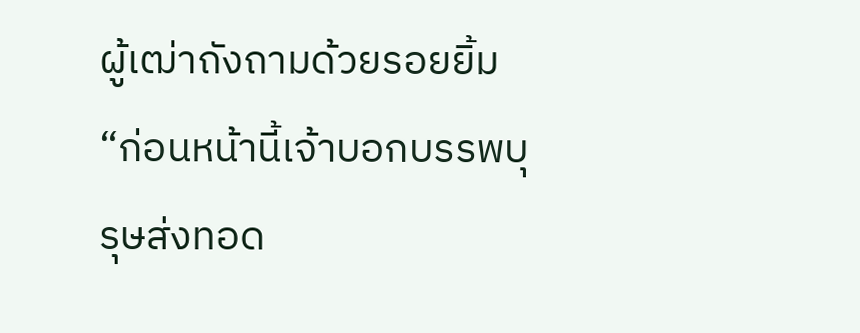ผู้เฒ่าถังถามด้วยรอยยิ้ม “ก่อนหน้านี้เจ้าบอกบรรพบุรุษส่งทอด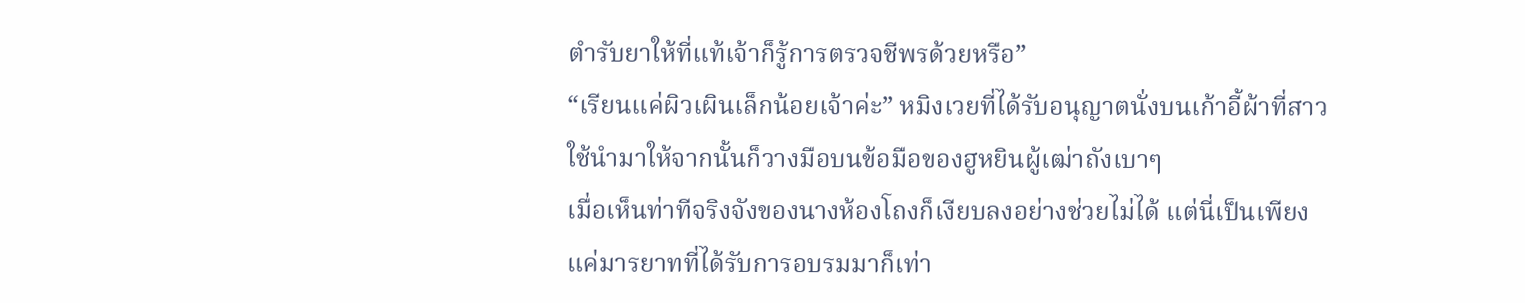ตำรับยาให้ที่แท้เจ้าก็รู้การตรวจชีพรด้วยหรือ”
“เรียนแค่ผิวเผินเล็กน้อยเจ้าค่ะ” หมิงเวยที่ได้รับอนุญาตนั่งบนเก้าอี้ผ้าที่สาวใช้นำมาให้จากนั้นก็วางมือบนข้อมือของฮูหยินผู้เฒ่าถังเบาๆ
เมื่อเห็นท่าทีจริงจังของนางห้องโถงก็เงียบลงอย่างช่วยไม่ได้ แต่นี่เป็นเพียงแค่มารยาทที่ได้รับการอบรมมาก็เท่า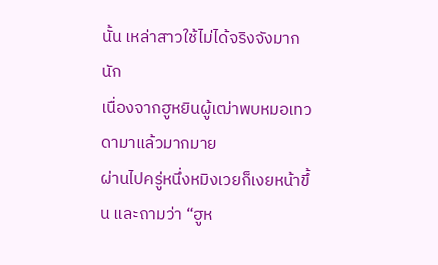นั้น เหล่าสาวใช้ไม่ได้จริงจังมากนัก
เนื่องจากฮูหยินผู้เฒ่าพบหมอเทวดามาแล้วมากมาย
ผ่านไปครู่หนึ่งหมิงเวยก็เงยหน้าขึ้น และถามว่า “ฮูห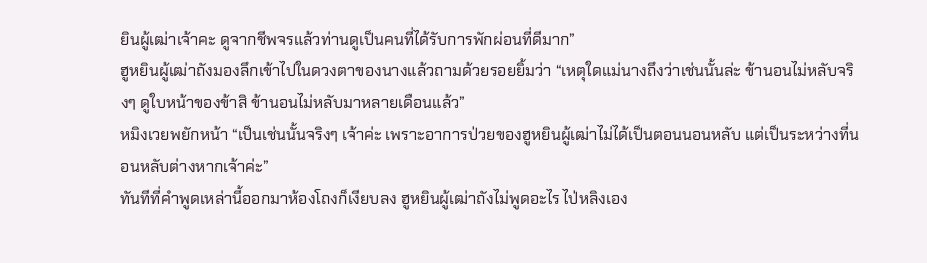ยินผู้เฒ่าเจ้าคะ ดูจากชีพจรแล้วท่านดูเป็นคนที่ได้รับการพักผ่อนที่ดีมาก”
ฮูหยินผู้เฒ่าถังมองลึกเข้าไปในดวงตาของนางแล้วถามด้วยรอยยิ้มว่า “เหตุใดแม่นางถึงว่าเช่นนั้นล่ะ ข้านอนไม่หลับจริงๆ ดูใบหน้าของข้าสิ ข้านอนไม่หลับมาหลายเดือนแล้ว”
หมิงเวยพยักหน้า “เป็นเช่นนั้นจริงๆ เจ้าค่ะ เพราะอาการป่วยของฮูหยินผู้เฒ่าไม่ได้เป็นตอนนอนหลับ แต่เป็นระหว่างที่นอนหลับต่างหากเจ้าค่ะ”
ทันทีที่คำพูดเหล่านี้ออกมาห้องโถงก็เงียบลง ฮูหยินผู้เฒ่าถังไม่พูดอะไร ไป่หลิงเอง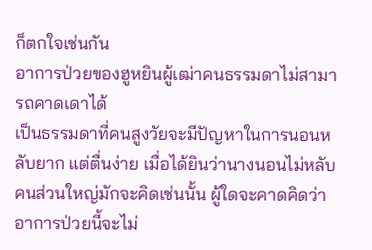ก็ตกใจเช่นกัน
อาการป่วยของฮูหยินผู้เฒ่าคนธรรมดาไม่สามารถคาดเดาได้
เป็นธรรมดาที่คนสูงวัยจะมีปัญหาในการนอนหลับยาก แต่ตื่นง่าย เมื่อได้ยินว่านางนอนไม่หลับ คนส่วนใหญ่มักจะคิดเช่นนั้น ผู้ใดจะคาดคิดว่าอาการป่วยนี้จะไม่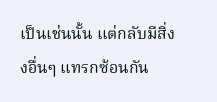เป็นเช่นนั้น แต่กลับมีสิ่ง งอื่นๆ แทรกซ้อนกัน